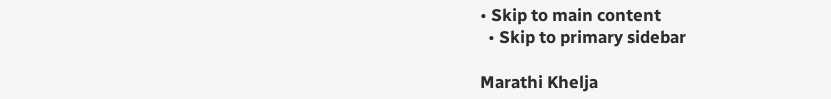• Skip to main content
  • Skip to primary sidebar

Marathi Khelja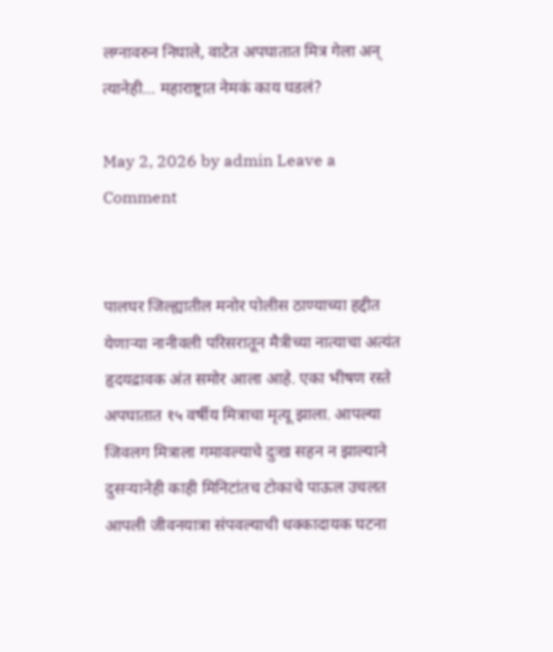लग्नावरुन निघाले, वाटेत अपघातात मित्र गेला अन् त्यानेही… महाराष्ट्रात नेमकं काय घडलं?

May 2, 2026 by admin Leave a Comment


पालघर जिल्ह्यातील मनोर पोलीस ठाण्याच्या हद्दीत येणाऱ्या नानीवली परिसरातून मैत्रीच्या नात्याचा अत्यंत हृदयद्रावक अंत समोर आला आहे. एका भीषण रस्ते अपघातात १५ वर्षीय मित्राचा मृत्यू झाला. आपल्या जिवलग मित्राला गमावल्याचे दुःख सहन न झाल्याने दुसऱ्यानेही काही मिनिटांतच टोकाचे पाऊल उचलत आपली जीवनयात्रा संपवल्याची धक्कादायक घटना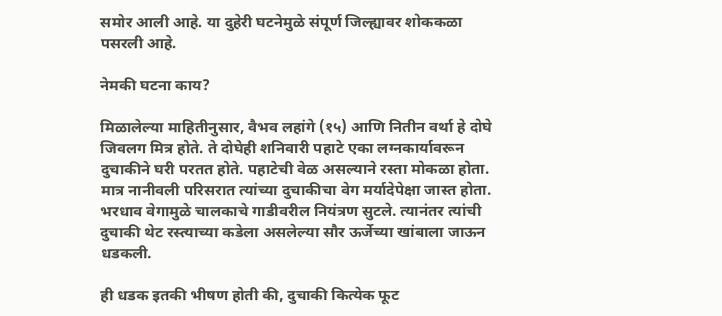समोर आली आहे. या दुहेरी घटनेमुळे संपूर्ण जिल्ह्यावर शोककळा पसरली आहे.

नेमकी घटना काय?

मिळालेल्या माहितीनुसार, वैभव लहांगे (१५) आणि नितीन वर्था हे दोघे जिवलग मित्र होते. ते दोघेही शनिवारी पहाटे एका लग्नकार्यावरून दुचाकीने घरी परतत होते. पहाटेची वेळ असल्याने रस्ता मोकळा होता. मात्र नानीवली परिसरात त्यांच्या दुचाकीचा वेग मर्यादेपेक्षा जास्त होता. भरधाव वेगामुळे चालकाचे गाडीवरील नियंत्रण सुटले. त्यानंतर त्यांची दुचाकी थेट रस्त्याच्या कडेला असलेल्या सौर ऊर्जेच्या खांबाला जाऊन धडकली.

ही धडक इतकी भीषण होती की, दुचाकी कित्येक फूट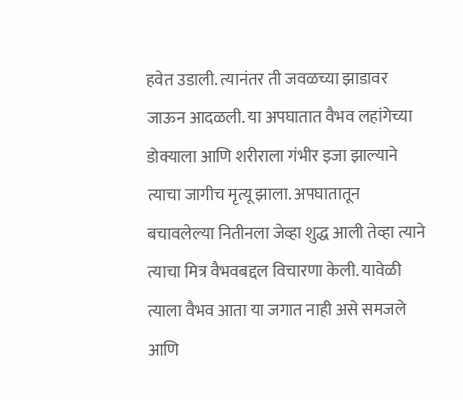हवेत उडाली. त्यानंतर ती जवळच्या झाडावर जाऊन आदळली. या अपघातात वैभव लहांगेच्या डोक्याला आणि शरीराला गंभीर इजा झाल्याने त्याचा जागीच मृत्यू झाला. अपघातातून बचावलेल्या नितीनला जेव्हा शुद्ध आली तेव्हा त्याने त्याचा मित्र वैभवबद्दल विचारणा केली. यावेळी त्याला वैभव आता या जगात नाही असे समजले आणि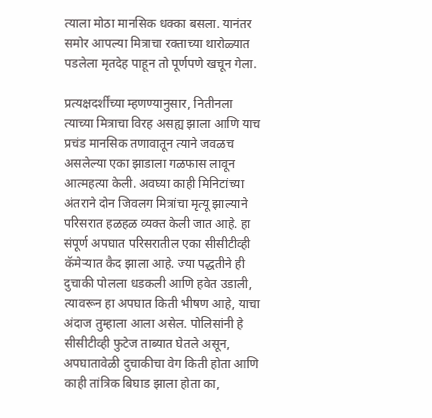त्याला मोठा मानसिक धक्का बसला. यानंतर समोर आपल्या मित्राचा रक्ताच्या थारोळ्यात पडलेला मृतदेह पाहून तो पूर्णपणे खचून गेला.

प्रत्यक्षदर्शींच्या म्हणण्यानुसार, नितीनला त्याच्या मित्राचा विरह असह्य झाला आणि याच प्रचंड मानसिक तणावातून त्याने जवळच असलेल्या एका झाडाला गळफास लावून आत्महत्या केली. अवघ्या काही मिनिटांच्या अंतराने दोन जिवलग मित्रांचा मृत्यू झाल्याने परिसरात हळहळ व्यक्त केली जात आहे. हा संपूर्ण अपघात परिसरातील एका सीसीटीव्ही कॅमेऱ्यात कैद झाला आहे. ज्या पद्धतीने ही दुचाकी पोलला धडकली आणि हवेत उडाली, त्यावरून हा अपघात किती भीषण आहे, याचा अंदाज तुम्हाला आला असेल. पोलिसांनी हे सीसीटीव्ही फुटेज ताब्यात घेतले असून, अपघातावेळी दुचाकीचा वेग किती होता आणि काही तांत्रिक बिघाड झाला होता का,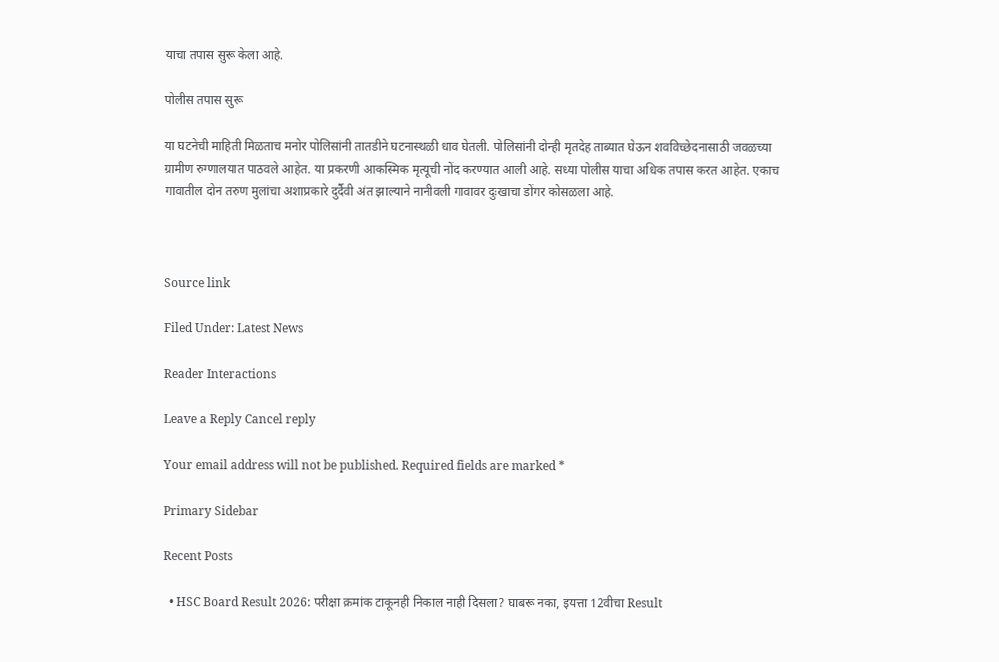याचा तपास सुरू केला आहे.

पोलीस तपास सुरू

या घटनेची माहिती मिळताच मनोर पोलिसांनी तातडीने घटनास्थळी धाव घेतली. पोलिसांनी दोन्ही मृतदेह ताब्यात घेऊन शवविच्छेदनासाठी जवळच्या ग्रामीण रुग्णालयात पाठवले आहेत. या प्रकरणी आकस्मिक मृत्यूची नोंद करण्यात आली आहे. सध्या पोलीस याचा अधिक तपास करत आहेत. एकाच गावातील दोन तरुण मुलांचा अशाप्रकारे दुर्दैवी अंत झाल्याने नानीवली गावावर दुःखाचा डोंगर कोसळला आहे.



Source link

Filed Under: Latest News

Reader Interactions

Leave a Reply Cancel reply

Your email address will not be published. Required fields are marked *

Primary Sidebar

Recent Posts

  • HSC Board Result 2026: परीक्षा क्रमांक टाकूनही निकाल नाही दिसला? घाबरू नका, इयत्ता 12वीचा Result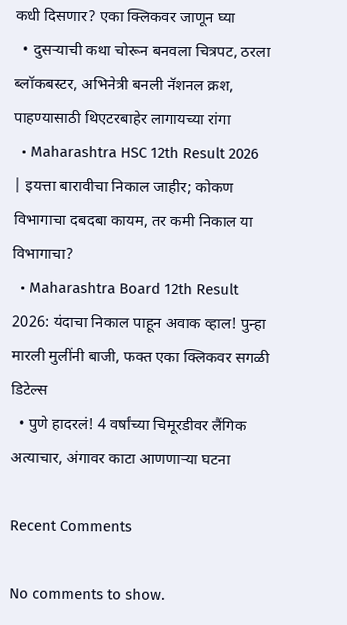कधी दिसणार? एका क्लिकवर जाणून घ्या
  • दुसऱ्याची कथा चोरून बनवला चित्रपट, ठरला ब्लॉकबस्टर, अभिनेत्री बनली नॅशनल क्रश, पाहण्यासाठी थिएटरबाहेर लागायच्या रांगा
  • Maharashtra HSC 12th Result 2026 | इयत्ता बारावीचा निकाल जाहीर; कोकण विभागाचा दबदबा कायम, तर कमी निकाल या विभागाचा?
  • Maharashtra Board 12th Result 2026: यंदाचा निकाल पाहून अवाक व्हाल! पुन्हा मारली मुलींनी बाजी, फक्त एका क्लिकवर सगळी डिटेल्स
  • पुणे हादरलं! 4 वर्षांच्या चिमूरडीवर लैंगिक अत्याचार, अंगावर काटा आणणाऱ्या घटना

Recent Comments

No comments to show.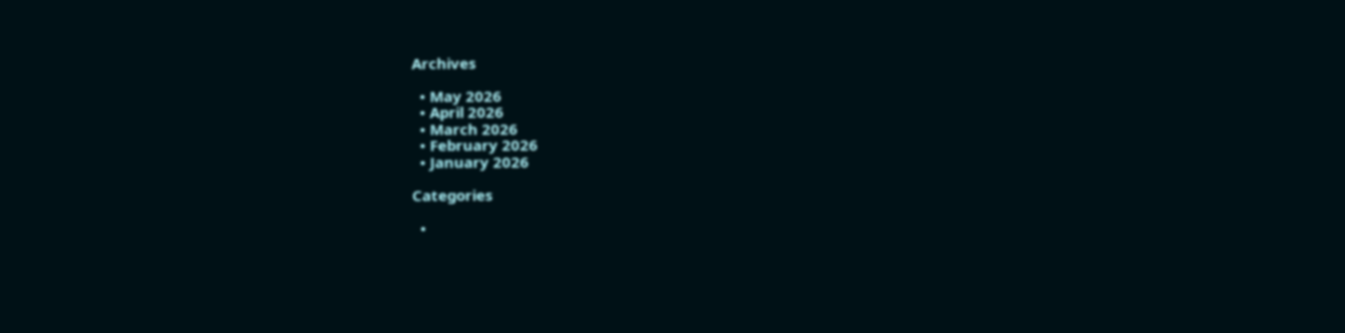Archives

  • May 2026
  • April 2026
  • March 2026
  • February 2026
  • January 2026

Categories

  •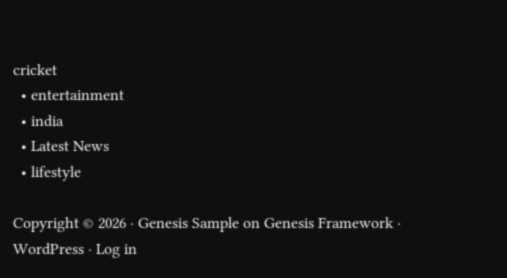cricket
  • entertainment
  • india
  • Latest News
  • lifestyle

Copyright © 2026 · Genesis Sample on Genesis Framework · WordPress · Log in